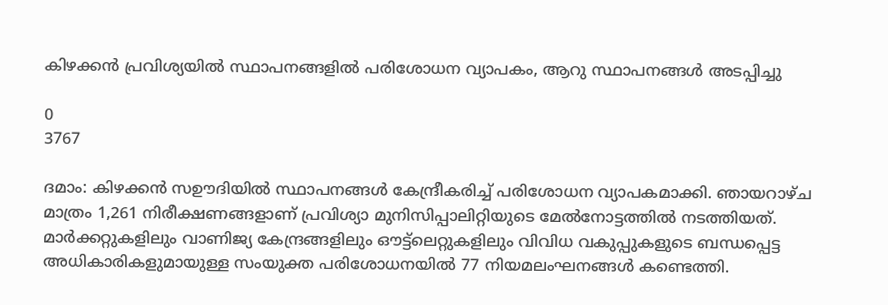കിഴക്കൻ പ്രവിശ്യയിൽ സ്ഥാപനങ്ങളിൽ പരിശോധന വ്യാപകം, ആറു സ്ഥാപനങ്ങൾ അടപ്പിച്ചു

0
3767

ദമാം: കിഴക്കൻ സഊദിയിൽ സ്ഥാപനങ്ങൾ കേന്ദ്രീകരിച്ച് പരിശോധന വ്യാപകമാക്കി. ഞായറാഴ്ച മാത്രം 1,261 നിരീക്ഷണങ്ങളാണ് പ്രവിശ്യാ മുനിസിപ്പാലിറ്റിയുടെ മേൽനോട്ടത്തിൽ നടത്തിയത്. മാർക്കറ്റുകളിലും വാണിജ്യ കേന്ദ്രങ്ങളിലും ഔട്ട്‌ലെറ്റുകളിലും വിവിധ വകുപ്പുകളുടെ ബന്ധപ്പെട്ട അധികാരികളുമായുള്ള സംയുക്ത പരിശോധനയിൽ 77 നിയമലംഘനങ്ങൾ കണ്ടെത്തി.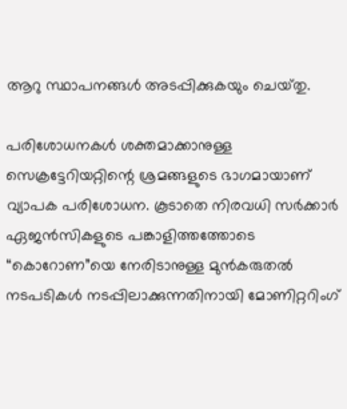ആറു സ്ഥാപനങ്ങൾ അടപ്പിക്കുകയും ചെയ്‌തു.

പരിശോധനകൾ ശക്തമാക്കാനുള്ള സെക്രട്ടേറിയറ്റിന്റെ ശ്രമങ്ങളുടെ ഭാഗമായാണ് വ്യാപക പരിശോധന. കൂടാതെ നിരവധി സർക്കാർ ഏജൻസികളുടെ പങ്കാളിത്തത്തോടെ “കൊറോണ”യെ നേരിടാനുള്ള മുൻകരുതൽ നടപടികൾ നടപ്പിലാക്കുന്നതിനായി മോണിറ്ററിംഗ്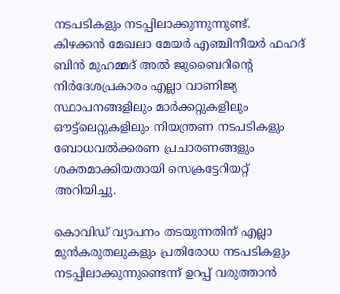നടപടികളും നടപ്പിലാക്കുന്നുന്നുണ്ട്.
കിഴക്കൻ മേഖലാ മേയർ എഞ്ചിനീയർ ഫഹദ് ബിൻ മുഹമ്മദ് അൽ ജുബൈറിന്റെ നിർദേശപ്രകാരം എല്ലാ വാണിജ്യ സ്ഥാപനങ്ങളിലും മാർക്കറ്റുകളിലും ഔട്ട്‌ലെറ്റുകളിലും നിയന്ത്രണ നടപടികളും ബോധവൽക്കരണ പ്രചാരണങ്ങളും ശക്തമാക്കിയതായി സെക്രട്ടേറിയറ്റ് അറിയിച്ചു.

കൊവിഡ് വ്യാപനം തടയുന്നതിന് എല്ലാ മുൻകരുതലുകളും പ്രതിരോധ നടപടികളും നടപ്പിലാക്കുന്നുണ്ടെന്ന് ഉറപ്പ് വരുത്താൻ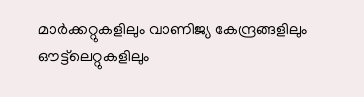മാർക്കറ്റുകളിലും വാണിജ്യ കേന്ദ്രങ്ങളിലും ഔട്ട്‌ലെറ്റുകളിലും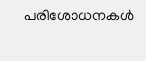പരിശോധനകൾ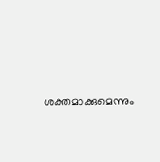ശക്തമാക്കുമെന്നും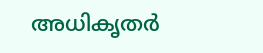അധികൃതർ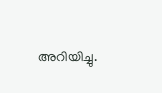അറിയിച്ചു.